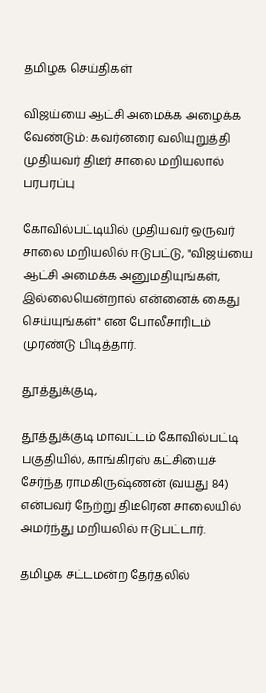தமிழக செய்திகள்

விஜய்யை ஆட்சி அமைக்க அழைக்க வேண்டும்: கவர்னரை வலியுறுத்தி முதியவர் திடீர் சாலை மறியலால் பரபரப்பு

கோவில்பட்டியில் முதியவர் ஒருவர் சாலை மறியலில் ஈடுபட்டு, "விஜய்யை ஆட்சி அமைக்க அனுமதியுங்கள், இல்லையென்றால் என்னைக் கைது செய்யுங்கள்" என போலீசாரிடம் முரண்டு பிடித்தார்.

தூத்துக்குடி,

தூத்துக்குடி மாவட்டம் கோவில்பட்டி பகுதியில், காங்கிரஸ் கட்சியைச் சேர்ந்த ராமகிருஷ்ணன் (வயது 84) என்பவர் நேற்று திடீரென சாலையில் அமர்ந்து மறியலில் ஈடுபட்டார்.

தமிழக சட்டமன்ற தேர்தலில்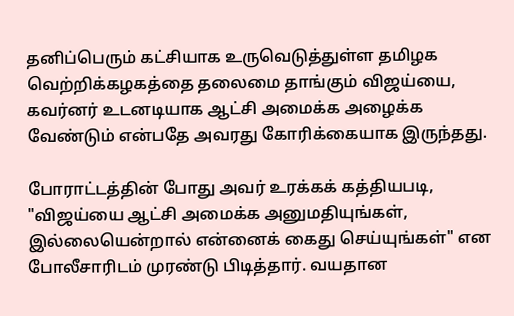தனிப்பெரும் கட்சியாக உருவெடுத்துள்ள தமிழக வெற்றிக்கழகத்தை தலைமை தாங்கும் விஜய்யை, கவர்னர் உடனடியாக ஆட்சி அமைக்க அழைக்க வேண்டும் என்பதே அவரது கோரிக்கையாக இருந்தது.

போராட்டத்தின் போது அவர் உரக்கக் கத்தியபடி, "விஜய்யை ஆட்சி அமைக்க அனுமதியுங்கள், இல்லையென்றால் என்னைக் கைது செய்யுங்கள்" என போலீசாரிடம் முரண்டு பிடித்தார். வயதான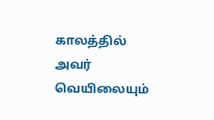காலத்தில் அவர் வெயிலையும்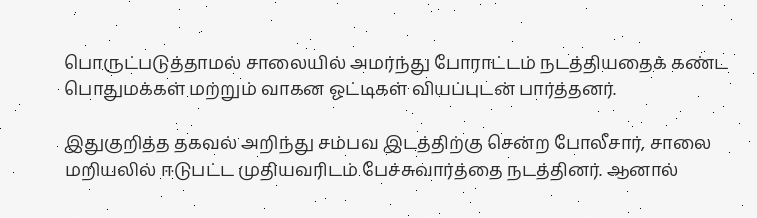பொருட்படுத்தாமல் சாலையில் அமர்ந்து போராட்டம் நடத்தியதைக் கண்ட பொதுமக்கள் மற்றும் வாகன ஓட்டிகள் வியப்புடன் பார்த்தனர்.

இதுகுறித்த தகவல் அறிந்து சம்பவ இடத்திற்கு சென்ற போலீசார், சாலை மறியலில் ஈடுபட்ட முதியவரிடம் பேச்சுவார்த்தை நடத்தினர். ஆனால்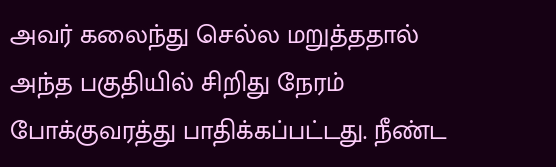அவர் கலைந்து செல்ல மறுத்ததால் அந்த பகுதியில் சிறிது நேரம் போக்குவரத்து பாதிக்கப்பட்டது. நீண்ட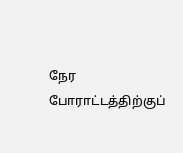நேர போராட்டத்திற்குப்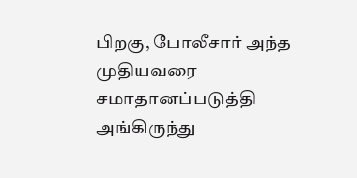பிறகு, போலீசார் அந்த முதியவரை சமாதானப்படுத்தி அங்கிருந்து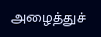அழைத்துச்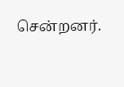சென்றனர்.